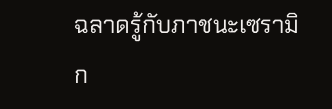ฉลาดรู้กับภาชนะเซรามิก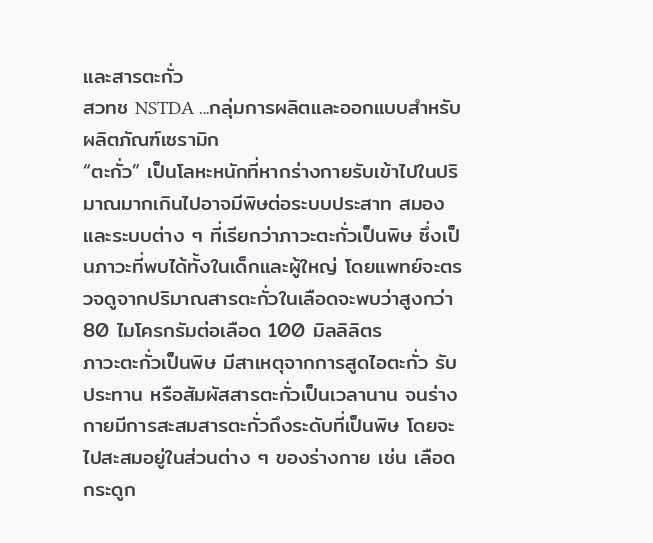และสารตะกั่ว
สวทช NSTDA ...กลุ่มการผลิตและออกแบบสำหรับผลิตภัณฑ์เซรามิก
“ตะกั่ว” เป็นโลหะหนักที่หากร่างกายรับเข้าไปในปริมาณมากเกินไปอาจมีพิษต่อระบบประสาท สมอง และระบบต่าง ๆ ที่เรียกว่าภาวะตะกั่วเป็นพิษ ซึ่งเป็นภาวะที่พบได้ทั้งในเด็กและผู้ใหญ่ โดยแพทย์จะตรวจดูจากปริมาณสารตะกั่วในเลือดจะพบว่าสูงกว่า 80 ไมโครกรัมต่อเลือด 100 มิลลิลิตร
ภาวะตะกั่วเป็นพิษ มีสาเหตุจากการสูดไอตะกั่ว รับประทาน หรือสัมผัสสารตะกั่วเป็นเวลานาน จนร่างกายมีการสะสมสารตะกั่วถึงระดับที่เป็นพิษ โดยจะไปสะสมอยู่ในส่วนต่าง ๆ ของร่างกาย เช่น เลือด กระดูก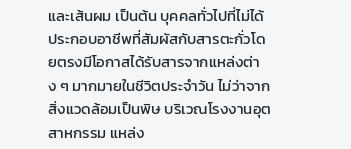และเส้นผม เป็นต้น บุคคลทั่วไปที่ไม่ได้ประกอบอาชีพที่สัมผัสกับสารตะกั่วโดยตรงมีโอกาสได้รับสารจากแหล่งต่าง ๆ มากมายในชีวิตประจำวัน ไม่ว่าจากสิ่งแวดล้อมเป็นพิษ บริเวณโรงงานอุตสาหกรรม แหล่ง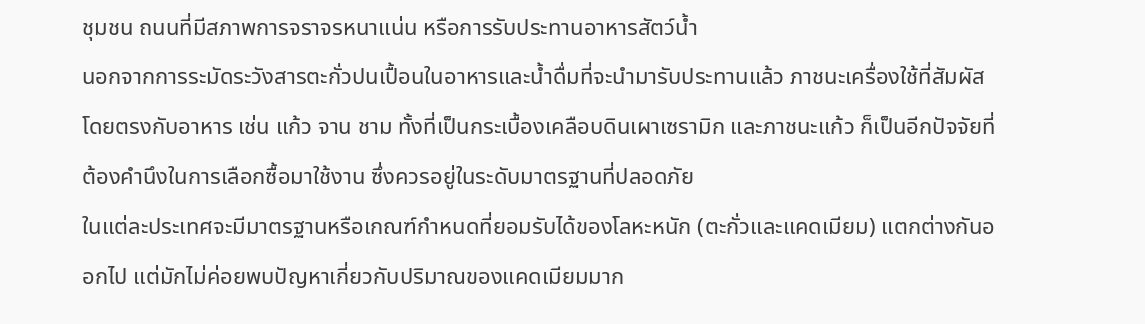ชุมชน ถนนที่มีสภาพการจราจรหนาแน่น หรือการรับประทานอาหารสัตว์น้ำ
นอกจากการระมัดระวังสารตะกั่วปนเปื้อนในอาหารและน้ำดื่มที่จะนำมารับประทานแล้ว ภาชนะเครื่องใช้ที่สัมผัสโดยตรงกับอาหาร เช่น แก้ว จาน ชาม ทั้งที่เป็นกระเบื้องเคลือบดินเผาเซรามิก และภาชนะแก้ว ก็เป็นอีกปัจจัยที่ต้องคำนึงในการเลือกซื้อมาใช้งาน ซึ่งควรอยู่ในระดับมาตรฐานที่ปลอดภัย
ในแต่ละประเทศจะมีมาตรฐานหรือเกณฑ์กำหนดที่ยอมรับได้ของโลหะหนัก (ตะกั่วและแคดเมียม) แตกต่างกันออกไป แต่มักไม่ค่อยพบปัญหาเกี่ยวกับปริมาณของแคดเมียมมาก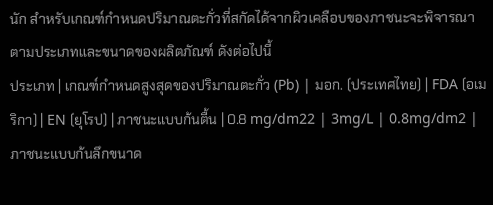นัก สำหรับเกณฑ์กำหนดปริมาณตะกั่วที่สกัดได้จากผิวเคลือบของภาชนะจะพิจารณาตามประเภทและขนาดของผลิตภัณฑ์ ดังต่อไปนี้
ประเภท | เกณฑ์กำหนดสูงสุดของปริมาณตะกั่ว (Pb) | มอก. (ประเทศไทย) | FDA (อเมริกา) | EN (ยุโรป) | ภาชนะแบบก้นตื้น | 0.8 mg/dm22 | 3mg/L | 0.8mg/dm2 | ภาชนะแบบก้นลึกขนาด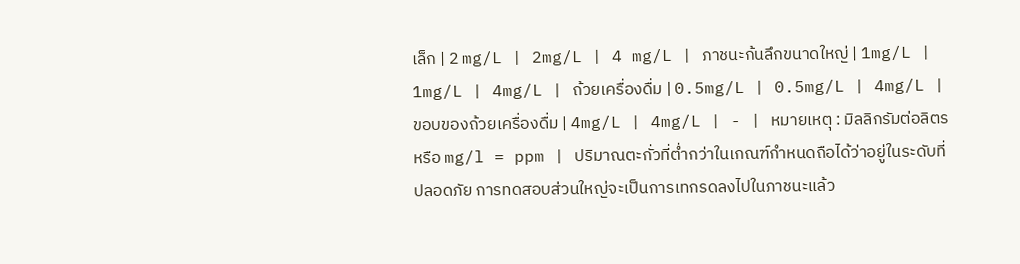เล็ก | 2 mg/L | 2mg/L | 4 mg/L | ภาชนะก้นลึกขนาดใหญ่ | 1mg/L | 1mg/L | 4mg/L | ถ้วยเครื่องดื่ม | 0.5mg/L | 0.5mg/L | 4mg/L | ขอบของถ้วยเครื่องดื่ม | 4mg/L | 4mg/L | - | หมายเหตุ : มิลลิกรัมต่อลิตร หรือ mg/l = ppm | ปริมาณตะกั่วที่ต่ำกว่าในเกณฑ์กำหนดถือได้ว่าอยู่ในระดับที่ปลอดภัย การทดสอบส่วนใหญ่จะเป็นการเทกรดลงไปในภาชนะแล้ว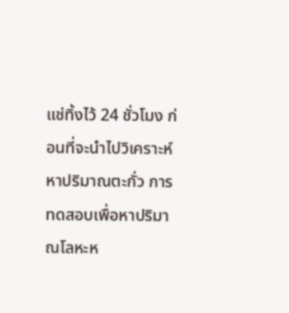แช่ทิ้งไว้ 24 ชั่วโมง ก่อนที่จะนำไปวิเคราะห์หาปริมาณตะกั่ว การทดสอบเพื่อหาปริมาณโลหะห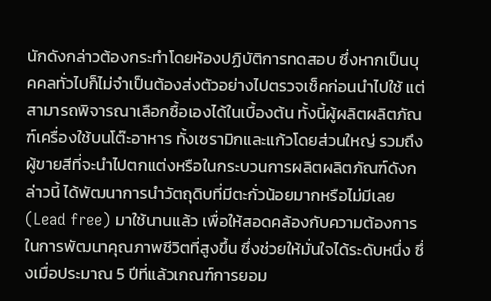นักดังกล่าวต้องกระทำโดยห้องปฏิบัติการทดสอบ ซึ่งหากเป็นบุคคลทั่วไปก็ไม่จำเป็นต้องส่งตัวอย่างไปตรวจเช็คก่อนนำไปใช้ แต่สามารถพิจารณาเลือกซื้อเองได้ในเบื้องต้น ทั้งนี้ผู้ผลิตผลิตภัณฑ์เครื่องใช้บนโต๊ะอาหาร ทั้งเซรามิกและแก้วโดยส่วนใหญ่ รวมถึงผู้ขายสีที่จะนำไปตกแต่งหรือในกระบวนการผลิตผลิตภัณฑ์ดังกล่าวนี้ ได้พัฒนาการนำวัตถุดิบที่มีตะกั่วน้อยมากหรือไม่มีเลย (Lead free) มาใช้นานแล้ว เพื่อให้สอดคล้องกับความต้องการในการพัฒนาคุณภาพชีวิตที่สูงขึ้น ซึ่งช่วยให้มั่นใจได้ระดับหนึ่ง ซึ่งเมื่อประมาณ 5 ปีที่แล้วเกณฑ์การยอม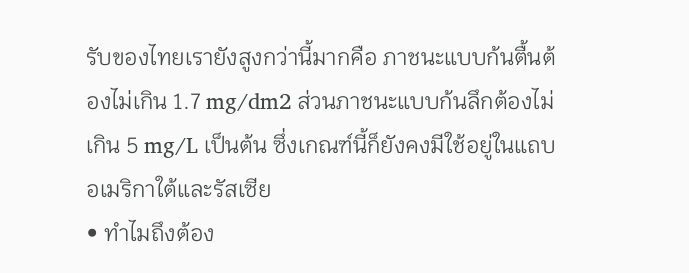รับของไทยเรายังสูงกว่านี้มากคือ ภาชนะแบบก้นตื้นต้องไม่เกิน 1.7 mg/dm2 ส่วนภาชนะแบบก้นลึกต้องไม่เกิน 5 mg/L เป็นต้น ซึ่งเกณฑ์นี้ก็ยังคงมีใช้อยู่ในแถบอเมริกาใต้และรัสเซีย
• ทำไมถึงต้อง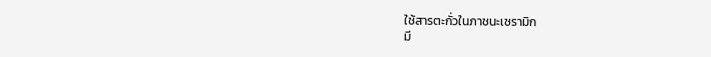ใช้สารตะกั่วในภาชนะเซรามิก
มี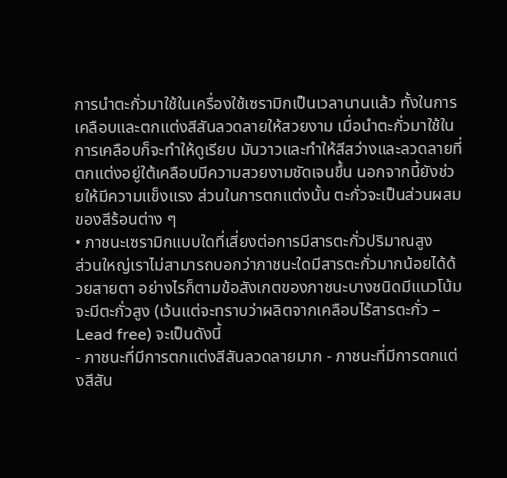การนำตะกั่วมาใช้ในเครื่องใช้เซรามิกเป็นเวลานานแล้ว ทั้งในการเคลือบและตกแต่งสีสันลวดลายให้สวยงาม เมื่อนำตะกั่วมาใช้ในการเคลือบก็จะทำให้ดูเรียบ มันวาวและทำให้สีสว่างและลวดลายที่ตกแต่งอยู่ใต้เคลือบมีความสวยงามชัดเจนขึ้น นอกจากนี้ยังช่วยให้มีความแข็งแรง ส่วนในการตกแต่งนั้น ตะกั่วจะเป็นส่วนผสมของสีร้อนต่าง ๆ
• ภาชนะเซรามิกแบบใดที่เสี่ยงต่อการมีสารตะกั่วปริมาณสูง
ส่วนใหญ่เราไม่สามารถบอกว่าภาชนะใดมีสารตะกั่วมากน้อยได้ด้วยสายตา อย่างไรก็ตามข้อสังเกตของภาชนะบางชนิดมีแนวโน้มจะมีตะกั่วสูง (เว้นแต่จะทราบว่าผลิตจากเคลือบไร้สารตะกั่ว – Lead free) จะเป็นดังนี้
- ภาชนะที่มีการตกแต่งสีสันลวดลายมาก - ภาชนะที่มีการตกแต่งสีสัน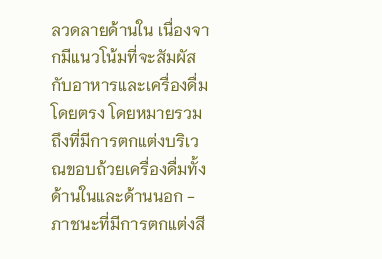ลวดลายด้านใน เนื่องจากมีแนวโน้มที่จะสัมผัสกับอาหารและเครื่องดื่มโดยตรง โดยหมายรวมถึงที่มีการตกแต่งบริเวณขอบถ้วยเครื่องดื่มทั้งด้านในและด้านนอก - ภาชนะที่มีการตกแต่งสี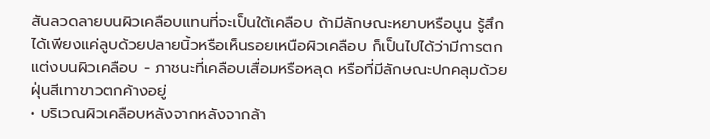สันลวดลายบนผิวเคลือบแทนที่จะเป็นใต้เคลือบ ถ้ามีลักษณะหยาบหรือนูน รู้สึกได้เพียงแค่ลูบด้วยปลายนิ้วหรือเห็นรอยเหนือผิวเคลือบ ก็เป็นไปได้ว่ามีการตกแต่งบนผิวเคลือบ - ภาชนะที่เคลือบเสื่อมหรือหลุด หรือที่มีลักษณะปกคลุมด้วยฝุ่นสีเทาขาวตกค้างอยู่
• บริเวณผิวเคลือบหลังจากหลังจากล้า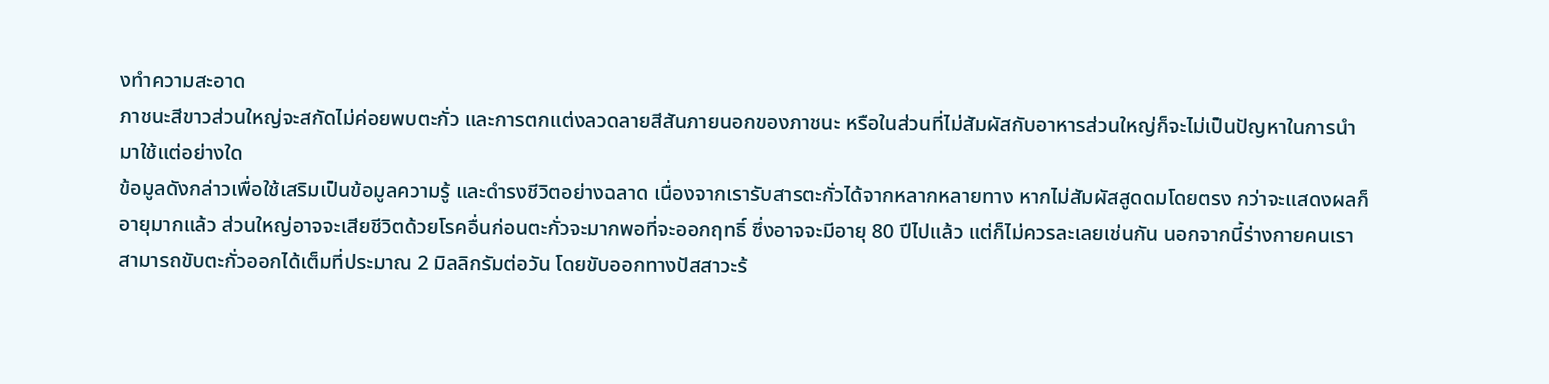งทำความสะอาด
ภาชนะสีขาวส่วนใหญ่จะสกัดไม่ค่อยพบตะกั่ว และการตกแต่งลวดลายสีสันภายนอกของภาชนะ หรือในส่วนที่ไม่สัมผัสกับอาหารส่วนใหญ่ก็จะไม่เป็นปัญหาในการนำมาใช้แต่อย่างใด
ข้อมูลดังกล่าวเพื่อใช้เสริมเป็นข้อมูลความรู้ และดำรงชีวิตอย่างฉลาด เนื่องจากเรารับสารตะกั่วได้จากหลากหลายทาง หากไม่สัมผัสสูดดมโดยตรง กว่าจะแสดงผลก็อายุมากแล้ว ส่วนใหญ่อาจจะเสียชีวิตด้วยโรคอื่นก่อนตะกั่วจะมากพอที่จะออกฤทธิ์ ซึ่งอาจจะมีอายุ 80 ปีไปแล้ว แต่ก็ไม่ควรละเลยเช่นกัน นอกจากนี้ร่างกายคนเราสามารถขับตะกั่วออกได้เต็มที่ประมาณ 2 มิลลิกรัมต่อวัน โดยขับออกทางปัสสาวะร้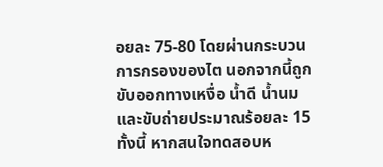อยละ 75-80 โดยผ่านกระบวนการกรองของไต นอกจากนี้ถูกขับออกทางเหงื่อ น้ำดี น้ำนม และขับถ่ายประมาณร้อยละ 15
ทั้งนี้ หากสนใจทดสอบห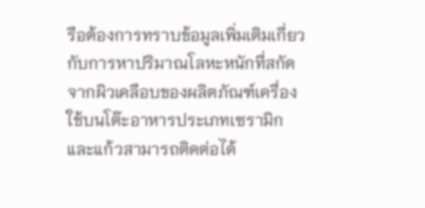รือต้องการทราบข้อมูลเพิ่มเติมเกี่ยวกับการหาปริมาณโลหะหนักที่สกัดจากผิวเคลือบของผลิตภัณฑ์เครื่องใช้บนโต๊ะอาหารประเภทเซรามิกและแก้วสามารถติดต่อได้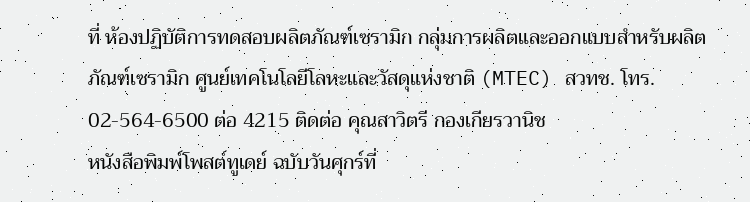ที่ ห้องปฏิบัติการทดสอบผลิตภัณฑ์เซรามิก กลุ่มการผลิตและออกแบบสำหรับผลิตภัณฑ์เซรามิก ศูนย์เทคโนโลยีโลหะและวัสดุแห่งชาติ (MTEC) สวทช. โทร. 02-564-6500 ต่อ 4215 ติดต่อ คุณสาวิตรี กองเกียรวานิช
หนังสือพิมพ์โพสต์ทูเดย์ ฉบับวันศุกร์ที่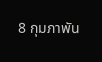8 กุมภาพัน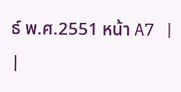ธ์ พ.ศ.2551 หน้า A7 |
|